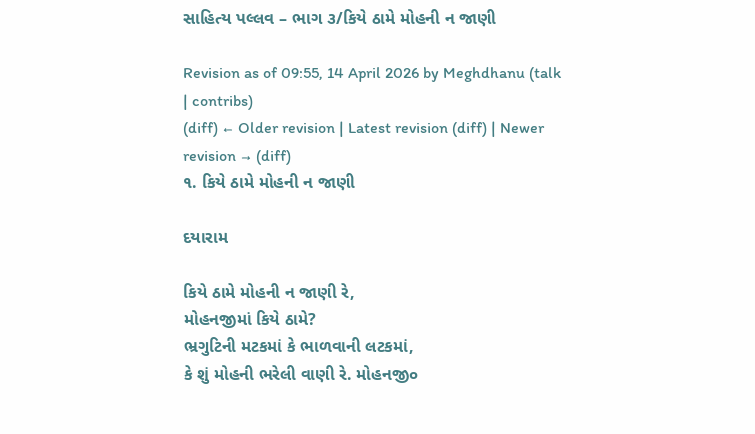સાહિત્ય પલ્લવ – ભાગ ૩/કિયે ઠામે મોહની ન જાણી

Revision as of 09:55, 14 April 2026 by Meghdhanu (talk | contribs)
(diff) ← Older revision | Latest revision (diff) | Newer revision → (diff)
૧. કિયે ઠામે મોહની ન જાણી

દયારામ

કિયે ઠામે મોહની ન જાણી રે,
મોહનજીમાં કિયે ઠામે?
ભ્રગુટિની મટકમાં કે ભાળવાની લટકમાં,
કે શું મોહની ભરેલી વાણી રે. મોહનજી૦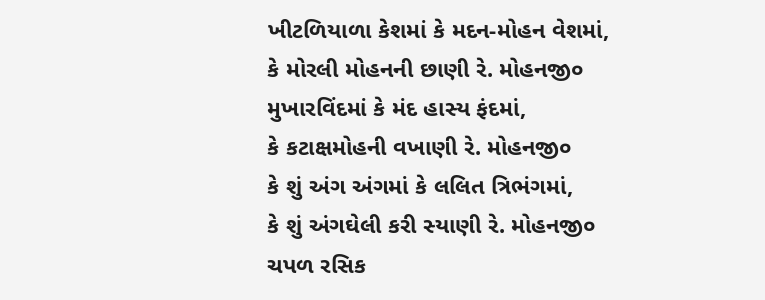ખીટળિયાળા કેશમાં કે મદન-મોહન વેશમાં,
કે મોરલી મોહનની છાણી રે. મોહનજી૦
મુખારવિંદમાં કે મંદ હાસ્ય ફંદમાં,
કે કટાક્ષમોહની વખાણી રે. મોહનજી૦
કે શું અંગ અંગમાં કે લલિત ત્રિભંગમાં,
કે શું અંગઘેલી કરી સ્યાણી રે. મોહનજી૦
ચપળ રસિક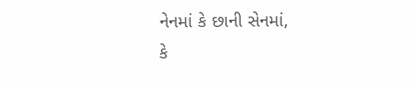નેનમાં કે છાની સેનમાં,
કે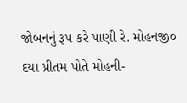જોબનનું રૂપ કરે પાણી રે. મોહનજી૦
દયા પ્રીતમ પોતે મોહની-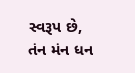સ્વરૂપ છે,
તંન મંન ધન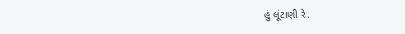હું લૂંટાણી રે.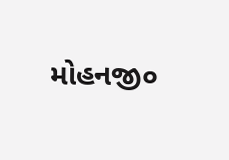મોહનજી૦